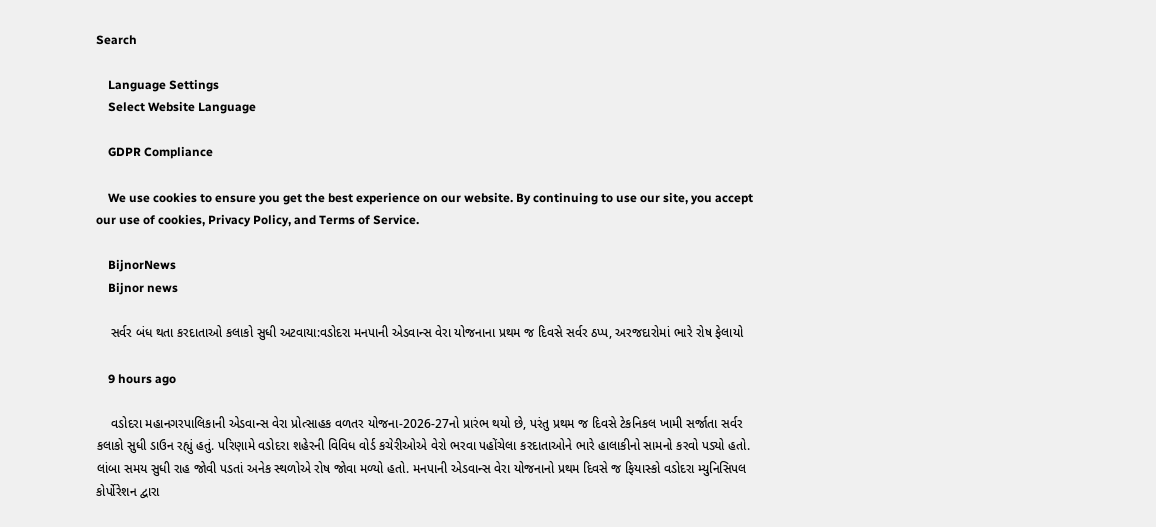Search

    Language Settings
    Select Website Language

    GDPR Compliance

    We use cookies to ensure you get the best experience on our website. By continuing to use our site, you accept our use of cookies, Privacy Policy, and Terms of Service.

    BijnorNews
    Bijnor news

    સર્વર બંધ થતા કરદાતાઓ કલાકો સુધી અટવાયા:વડોદરા મનપાની એડવાન્સ વેરા યોજનાના પ્રથમ જ દિવસે સર્વર ઠપ્પ, અરજદારોમાં ભારે રોષ ફેલાયો

    9 hours ago

    વડોદરા મહાનગરપાલિકાની એડવાન્સ વેરા પ્રોત્સાહક વળતર યોજના-2026-27નો પ્રારંભ થયો છે, પરંતુ પ્રથમ જ દિવસે ટેકનિકલ ખામી સર્જાતા સર્વર કલાકો સુધી ડાઉન રહ્યું હતું. પરિણામે વડોદરા શહેરની વિવિધ વોર્ડ કચેરીઓએ વેરો ભરવા પહોંચેલા કરદાતાઓને ભારે હાલાકીનો સામનો કરવો પડ્યો હતો. લાંબા સમય સુધી રાહ જોવી પડતાં અનેક સ્થળોએ રોષ જોવા મળ્યો હતો. મનપાની એડવાન્સ વેરા યોજનાનો પ્રથમ દિવસે જ ફિયાસ્કો વડોદરા મ્યુનિસિપલ કોર્પોરેશન દ્વારા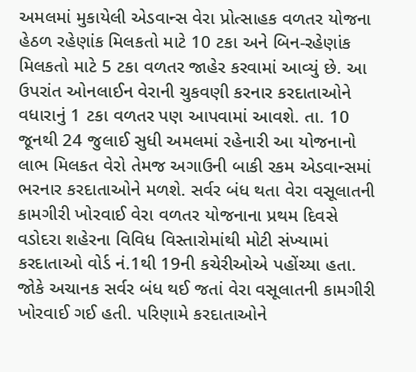અમલમાં મુકાયેલી એડવાન્સ વેરા પ્રોત્સાહક વળતર યોજના હેઠળ રહેણાંક મિલકતો માટે 10 ટકા અને બિન-રહેણાંક મિલકતો માટે 5 ટકા વળતર જાહેર કરવામાં આવ્યું છે. આ ઉપરાંત ઓનલાઈન વેરાની ચુકવણી કરનાર કરદાતાઓને વધારાનું 1 ટકા વળતર પણ આપવામાં આવશે. તા. 10 જૂનથી 24 જુલાઈ સુધી અમલમાં રહેનારી આ યોજનાનો લાભ મિલકત વેરો તેમજ અગાઉની બાકી રકમ એડવાન્સમાં ભરનાર કરદાતાઓને મળશે. સર્વર બંધ થતા વેરા વસૂલાતની કામગીરી ખોરવાઈ વેરા વળતર યોજનાના પ્રથમ દિવસે વડોદરા શહેરના વિવિધ વિસ્તારોમાંથી મોટી સંખ્યામાં કરદાતાઓ વોર્ડ નં.1થી 19ની કચેરીઓએ પહોંચ્યા હતા. જોકે અચાનક સર્વર બંધ થઈ જતાં વેરા વસૂલાતની કામગીરી ખોરવાઈ ગઈ હતી. પરિણામે કરદાતાઓને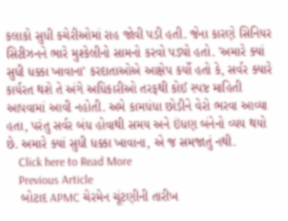કલાકો સુધી કચેરીઓમાં રાહ જોવી પડી હતી. જેના કારણે સિનિયર સિટીઝનને ભારે મુશ્કેલીનો સામનો કરવો પડ્યો હતો. 'અમારે ક્યાં સુધી ધક્કા ખાવાના' કરદાતાઓએ આક્ષેપ કર્યો હતો કે, સર્વર ક્યારે કાર્યરત થશે તે અંગે અધિકારીઓ તરફથી કોઈ સ્પષ્ટ માહિતી આપવામાં આવી નહોતી. અમે કામધંધા છોડીને વેરો ભરવા આવ્યા હતા, પરંતુ સર્વર બંધ હોવાથી સમય અને ઇંધણ બંનેનો વ્યય થયો છે. અમારે ક્યાં સુધી ધક્કા ખાવાના, એ જ સમજાતું નથી.
    Click here to Read More
    Previous Article
    બોટાદ APMC ચેરમેન ચૂંટણીની તારીખ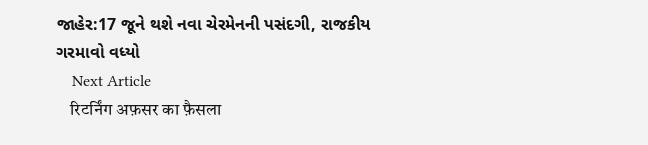જાહેર:17 જૂને થશે નવા ચેરમેનની પસંદગી, રાજકીય ગરમાવો વધ્યો
    Next Article
    रिटर्निंग अफ़सर का फ़ैसला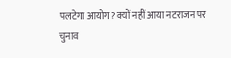पलटेगा आयोग? क्यों नहीं आया नटराजन पर चुनाव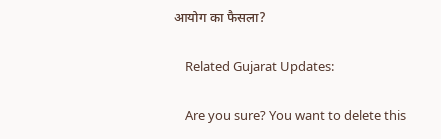आयोग का फैसला?

    Related Gujarat Updates:

    Are you sure? You want to delete this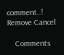comment..! Remove Cancel

    Comments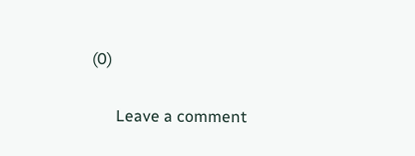(0)

      Leave a comment